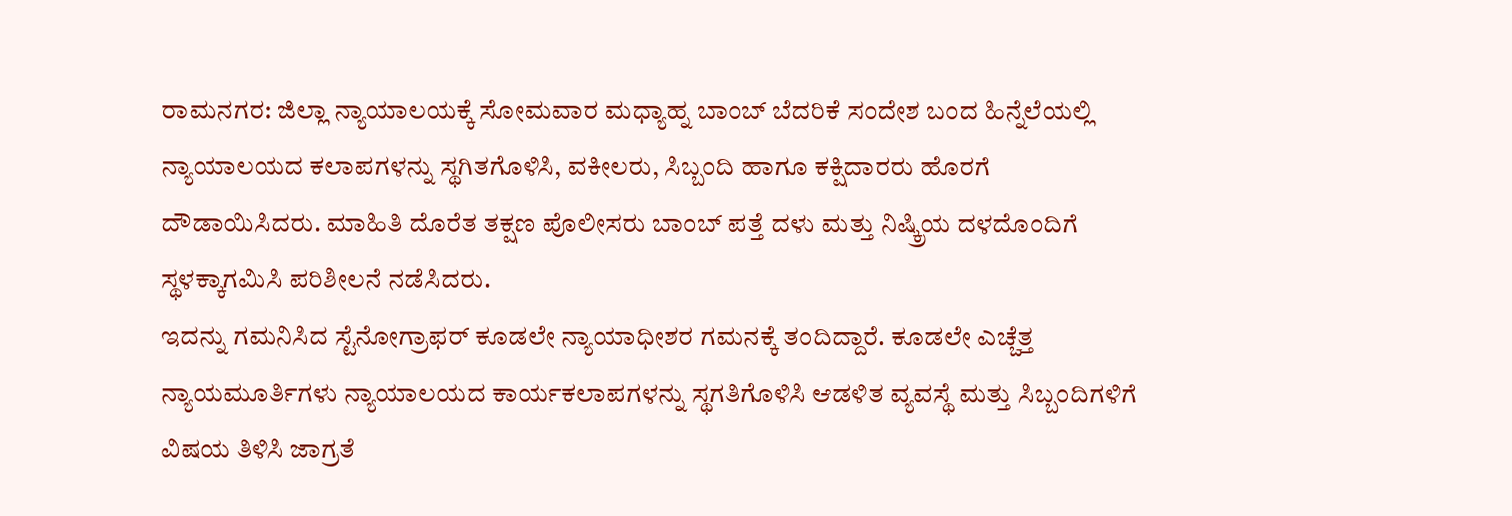ರಾಮನಗರ: ಜಿಲ್ಲಾ ನ್ಯಾಯಾಲಯಕ್ಕೆ ಸೋಮವಾರ ಮಧ್ಯಾಹ್ನ ಬಾಂಬ್ ಬೆದರಿಕೆ ಸಂದೇಶ ಬಂದ ಹಿನ್ನೆಲೆಯಲ್ಲಿ ನ್ಯಾಯಾಲಯದ ಕಲಾಪಗಳನ್ನು ಸ್ಥಗಿತಗೊಳಿಸಿ, ವಕೀಲರು, ಸಿಬ್ಬಂದಿ ಹಾಗೂ ಕಕ್ಷಿದಾರರು ಹೊರಗೆ ದೌಡಾಯಿಸಿದರು. ಮಾಹಿತಿ ದೊರೆತ ತಕ್ಷಣ ಪೊಲೀಸರು ಬಾಂಬ್ ಪತ್ತೆ ದಳು ಮತ್ತು ನಿಷ್ಕ್ರಿಯ ದಳದೊಂದಿಗೆ ಸ್ಥಳಕ್ಕಾಗಮಿಸಿ ಪರಿಶೀಲನೆ ನಡೆಸಿದರು.
ಇದನ್ನು ಗಮನಿಸಿದ ಸ್ಟೆನೋಗ್ರಾಫರ್ ಕೂಡಲೇ ನ್ಯಾಯಾಧೀಶರ ಗಮನಕ್ಕೆ ತಂದಿದ್ದಾರೆ. ಕೂಡಲೇ ಎಚ್ಚೆತ್ತ ನ್ಯಾಯಮೂರ್ತಿಗಳು ನ್ಯಾಯಾಲಯದ ಕಾರ್ಯಕಲಾಪಗಳನ್ನು ಸ್ಥಗತಿಗೊಳಿಸಿ ಆಡಳಿತ ವ್ಯವಸ್ಥೆ ಮತ್ತು ಸಿಬ್ಬಂದಿಗಳಿಗೆ ವಿಷಯ ತಿಳಿಸಿ ಜಾಗ್ರತೆ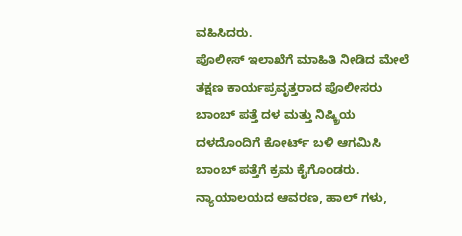ವಹಿಸಿದರು.
ಪೊಲೀಸ್ ಇಲಾಖೆಗೆ ಮಾಹಿತಿ ನೀಡಿದ ಮೇಲೆ ತಕ್ಷಣ ಕಾರ್ಯಪ್ರವೃತ್ತರಾದ ಪೊಲೀಸರು ಬಾಂಬ್ ಪತ್ತೆ ದಳ ಮತ್ತು ನಿಷ್ಕ್ರಿಯ ದಳದೊಂದಿಗೆ ಕೋರ್ಟ್ ಬಳಿ ಆಗಮಿಸಿ ಬಾಂಬ್ ಪತ್ತೆಗೆ ಕ್ರಮ ಕೈಗೊಂಡರು. ನ್ಯಾಯಾಲಯದ ಆವರಣ, ಹಾಲ್ ಗಳು,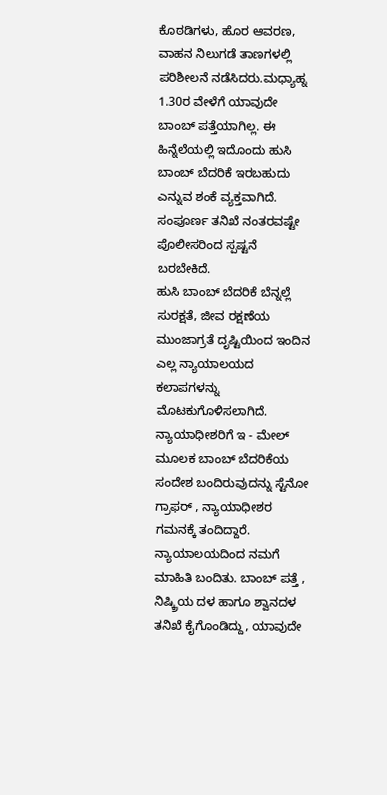ಕೊಠಡಿಗಳು, ಹೊರ ಆವರಣ, ವಾಹನ ನಿಲುಗಡೆ ತಾಣಗಳಲ್ಲಿ ಪರಿಶೀಲನೆ ನಡೆಸಿದರು.ಮಧ್ಯಾಹ್ನ 1.30ರ ವೇಳೆಗೆ ಯಾವುದೇ ಬಾಂಬ್ ಪತ್ತೆಯಾಗಿಲ್ಲ. ಈ ಹಿನ್ನೆಲೆಯಲ್ಲಿ ಇದೊಂದು ಹುಸಿ ಬಾಂಬ್ ಬೆದರಿಕೆ ಇರಬಹುದು ಎನ್ನುವ ಶಂಕೆ ವ್ಯಕ್ತವಾಗಿದೆ. ಸಂಪೂರ್ಣ ತನಿಖೆ ನಂತರವಷ್ಟೇ ಪೊಲೀಸರಿಂದ ಸ್ಪಷ್ಟನೆ ಬರಬೇಕಿದೆ.
ಹುಸಿ ಬಾಂಬ್ ಬೆದರಿಕೆ ಬೆನ್ನಲ್ಲೆ ಸುರಕ್ಷತೆ, ಜೀವ ರಕ್ಷಣೆಯ ಮುಂಜಾಗ್ರತೆ ದೃಷ್ಟಿಯಿಂದ ಇಂದಿನ ಎಲ್ಲ ನ್ಯಾಯಾಲಯದ ಕಲಾಪಗಳನ್ನು ಮೊಟಕುಗೊಳಿಸಲಾಗಿದೆ.
ನ್ಯಾಯಾಧೀಶರಿಗೆ ಇ - ಮೇಲ್ ಮೂಲಕ ಬಾಂಬ್ ಬೆದರಿಕೆಯ ಸಂದೇಶ ಬಂದಿರುವುದನ್ನು ಸ್ಟೆನೋ ಗ್ರಾಫರ್ , ನ್ಯಾಯಾಧೀಶರ ಗಮನಕ್ಕೆ ತಂದಿದ್ದಾರೆ. ನ್ಯಾಯಾಲಯದಿಂದ ನಮಗೆ ಮಾಹಿತಿ ಬಂದಿತು. ಬಾಂಬ್ ಪತ್ತೆ , ನಿಷ್ಕ್ರಿಯ ದಳ ಹಾಗೂ ಶ್ವಾನದಳ ತನಿಖೆ ಕೈಗೊಂಡಿದ್ದು, ಯಾವುದೇ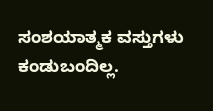ಸಂಶಯಾತ್ಮಕ ವಸ್ತುಗಳು ಕಂಡುಬಂದಿಲ್ಲ.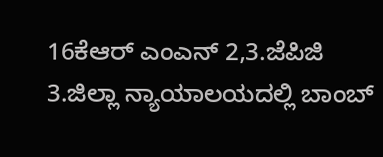16ಕೆಆರ್ ಎಂಎನ್ 2,3.ಜೆಪಿಜಿ
3.ಜಿಲ್ಲಾ ನ್ಯಾಯಾಲಯದಲ್ಲಿ ಬಾಂಬ್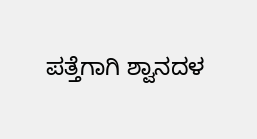ಪತ್ತೆಗಾಗಿ ಶ್ವಾನದಳ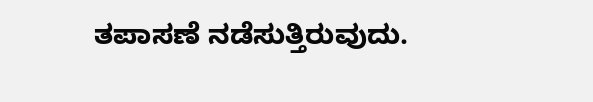ತಪಾಸಣೆ ನಡೆಸುತ್ತಿರುವುದು.